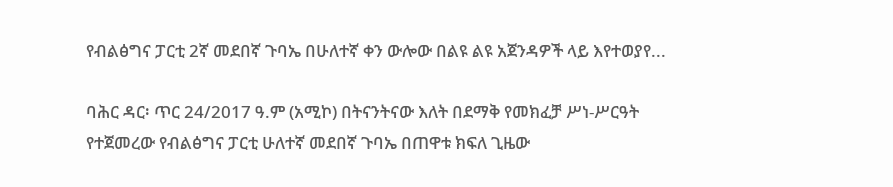የብልፅግና ፓርቲ 2ኛ መደበኛ ጉባኤ በሁለተኛ ቀን ውሎው በልዩ ልዩ አጀንዳዎች ላይ እየተወያየ...

ባሕር ዳር፡ ጥር 24/2017 ዓ.ም (አሚኮ) በትናንትናው እለት በደማቅ የመክፈቻ ሥነ-ሥርዓት የተጀመረው የብልፅግና ፓርቲ ሁለተኛ መደበኛ ጉባኤ በጠዋቱ ክፍለ ጊዜው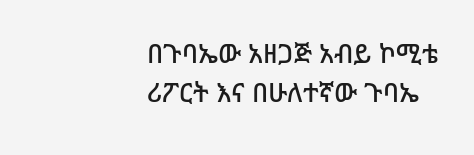በጉባኤው አዘጋጅ አብይ ኮሚቴ ሪፖርት እና በሁለተኛው ጉባኤ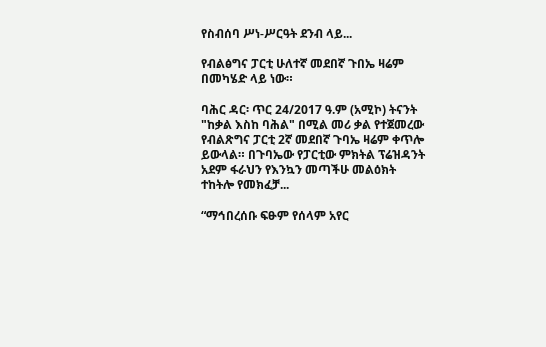የስብሰባ ሥነ-ሥርዓት ደንብ ላይ...

የብልፅግና ፓርቲ ሁለተኛ መደበኛ ጉበኤ ዛሬም በመካሄድ ላይ ነው።

ባሕር ዳር፡ ጥር 24/2017 ዓ.ም (አሚኮ) ትናንት "ከቃል እስከ ባሕል" በሚል መሪ ቃል የተጀመረው የብልጽግና ፓርቲ 2ኛ መደበኛ ጉባኤ ዛሬም ቀጥሎ ይውላል። በጉባኤው የፓርቲው ምክትል ፕሬዝዳንት አደም ፋራህን የእንኳን መጣችሁ መልዕክት ተከትሎ የመክፈቻ...

“ማኅበረሰቡ ፍፁም የሰላም አየር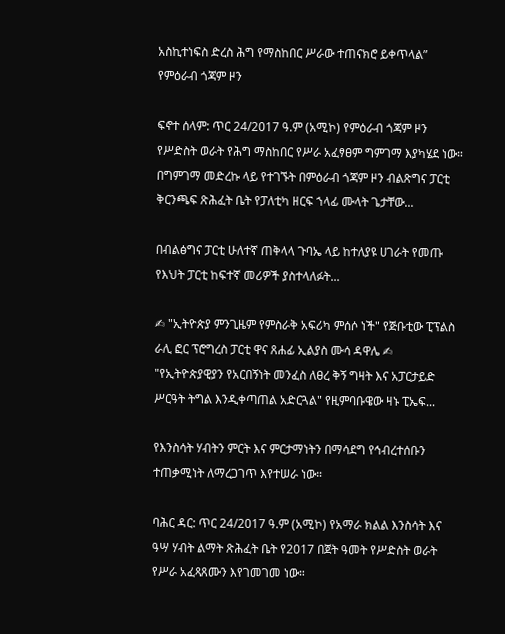አስኪተነፍስ ድረስ ሕግ የማስከበር ሥራው ተጠናክሮ ይቀጥላል” የምዕራብ ጎጃም ዞን

ፍኖተ ሰላም: ጥር 24/2017 ዓ.ም (አሚኮ) የምዕራብ ጎጃም ዞን የሥድስት ወራት የሕግ ማስከበር የሥራ አፈፃፀም ግምገማ እያካሄደ ነው። በግምገማ መድረኩ ላይ የተገኙት በምዕራብ ጎጃም ዞን ብልጽግና ፓርቲ ቅርንጫፍ ጽሕፈት ቤት የፓለቲካ ዘርፍ ኀላፊ ሙላት ጌታቸው...

በብልፅግና ፓርቲ ሁለተኛ ጠቅላላ ጉባኤ ላይ ከተለያዩ ሀገራት የመጡ የእህት ፓርቲ ከፍተኛ መሪዎች ያስተላለፉት...

✍ "ኢትዮጵያ ምንጊዜም የምስራቅ አፍሪካ ምሰሶ ነች" የጅቡቲው ፒፕልስ ራሊ ፎር ፕሮግረስ ፓርቲ ዋና ጸሐፊ ኢልያስ ሙሳ ዳዋሌ ✍ "የኢትዮጵያዊያን የአርበኝነት መንፈስ ለፀረ ቅኝ ግዛት እና አፓርታይድ ሥርዓት ትግል እንዲቀጣጠል አድርጓል" የዚምባቡዌው ዛኑ ፒኤፍ...

የእንስሳት ሃብትን ምርት እና ምርታማነትን በማሳደግ የኅብረተሰቡን ተጠቃሚነት ለማረጋገጥ እየተሠራ ነው።

ባሕር ዳር: ጥር 24/2017 ዓ.ም (አሚኮ) የአማራ ክልል እንስሳት እና ዓሣ ሃብት ልማት ጽሕፈት ቤት የ2017 በጀት ዓመት የሥድስት ወራት የሥራ አፈጻጸሙን እየገመገመ ነው።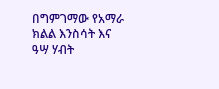በግምገማው የአማራ ክልል እንስሳት እና ዓሣ ሃብት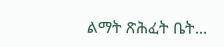ልማት ጽሕፈት ቤት...